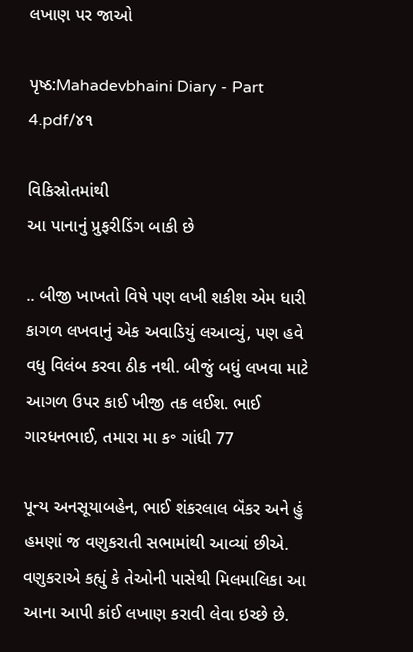લખાણ પર જાઓ

પૃષ્ઠ:Mahadevbhaini Diary - Part 4.pdf/૪૧

વિકિસ્રોતમાંથી
આ પાનાનું પ્રુફરીડિંગ બાકી છે

.. બીજી ખાખતો વિષે પણ લખી શકીશ એમ ધારી કાગળ લખવાનું એક અવાડિયું લઆવ્યું, પણ હવે વધુ વિલંબ કરવા ઠીક નથી. બીજું બધું લખવા માટે આગળ ઉપર કાઈ ખીજી તક લઈશ. ભાઈ ગારધનભાઈ, તમારા મા ક॰ ગાંધી 77

પૂન્ય અનસૂયાબહેન, ભાઈ શંકરલાલ બૅંકર અને હું હમણાં જ વણુકરાતી સભામાંથી આવ્યાં છીએ. વણુકરાએ કહ્યું કે તેઓની પાસેથી મિલમાલિકા આ આના આપી કાંઈ લખાણ કરાવી લેવા ઇચ્છે છે.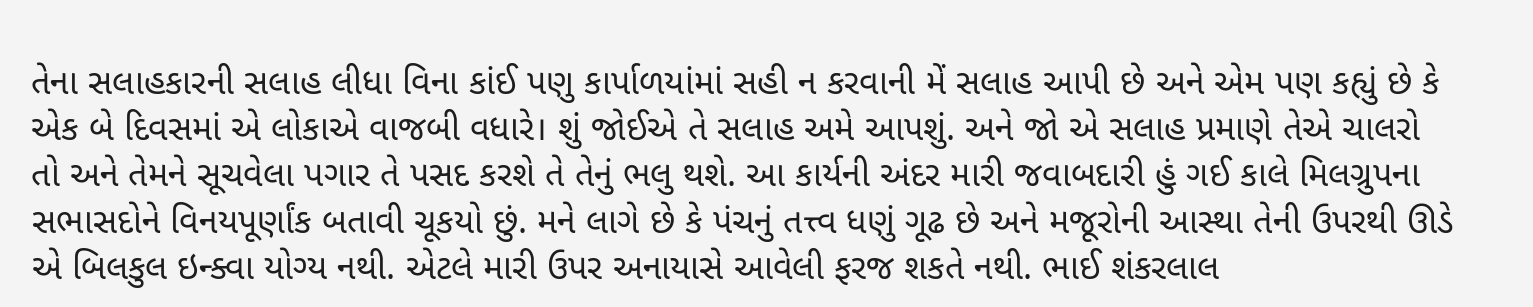તેના સલાહકારની સલાહ લીધા વિના કાંઈ પણુ કાર્પાળયાંમાં સહી ન કરવાની મેં સલાહ આપી છે અને એમ પણ કહ્યું છે કે એક બે દિવસમાં એ લોકાએ વાજબી વધારે। શું જોઈએ તે સલાહ અમે આપશું. અને જો એ સલાહ પ્રમાણે તેએ ચાલરો તો અને તેમને સૂચવેલા પગાર તે પસદ કરશે તે તેનું ભલુ થશે. આ કાર્યની અંદર મારી જવાબદારી હું ગઈ કાલે મિલગ્રુપના સભાસદોને વિનયપૂર્ણાંક બતાવી ચૂકયો છું. મને લાગે છે કે પંચનું તત્ત્વ ધણું ગૂઢ છે અને મજૂરોની આસ્થા તેની ઉપરથી ઊડે એ બિલકુલ ઇન્ક્વા યોગ્ય નથી. એટલે મારી ઉપર અનાયાસે આવેલી ફરજ શકતે નથી. ભાઈ શંકરલાલ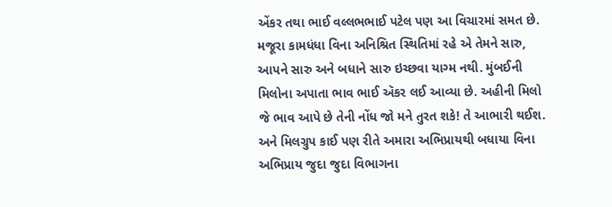એંકર તથા ભાઈ વલ્લભભાઈ પટેલ પણ આ વિચારમાં સમત છે. મજૂરા કામધંધા વિના અનિશ્રિત સ્થિતિમાં રહે એ તેમને સારુ, આપને સારુ અને બધાને સારુ ઇચ્છવા યાગ્મ નથી. મુંબઈની મિલોના અપાતા ભાવ ભાઈ ઍકર લઈ આવ્યા છે. અહીની મિલો જે ભાવ આપે છે તેની નોંધ જો મને તુરત શકે! તે આભારી થઈશ. અને મિલગ્રુપ કાઈ પણ રીતે અમારા અભિપ્રાયથી બધાયા વિના અભિપ્રાય જુદા જુદા વિભાગના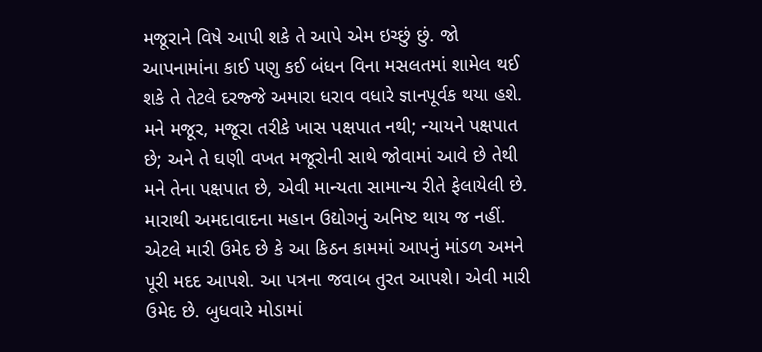મજૂરાને વિષે આપી શકે તે આપે એમ ઇચ્છું છું. જો આપનામાંના કાઈ પણુ કઈ બંધન વિના મસલતમાં શામેલ થઈ શકે તે તેટલે દરજ્જે અમારા ધરાવ વધારે જ્ઞાનપૂર્વક થયા હશે. મને મજૂર, મજૂરા તરીકે ખાસ પક્ષપાત નથી; ન્યાયને પક્ષપાત છે; અને તે ઘણી વખત મજૂરોની સાથે જોવામાં આવે છે તેથી મને તેના પક્ષપાત છે, એવી માન્યતા સામાન્ય રીતે ફેલાયેલી છે. મારાથી અમદાવાદના મહાન ઉદ્યોગનું અનિષ્ટ થાય જ નહીં. એટલે મારી ઉમેદ છે કે આ કિઠન કામમાં આપનું માંડળ અમને પૂરી મદદ આપશે. આ પત્રના જવાબ તુરત આપશે। એવી મારી ઉમેદ છે. બુધવારે મોડામાં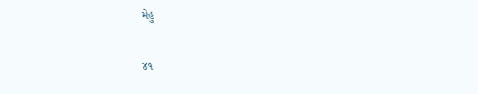મેહુ

૪૧